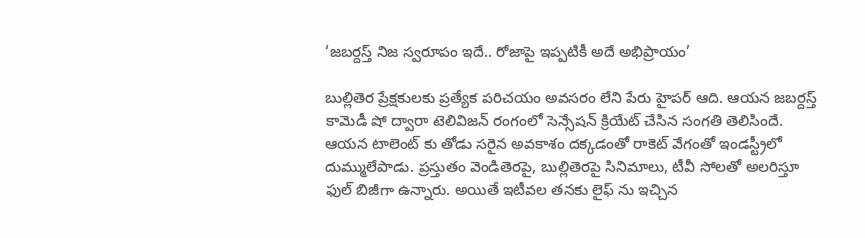‘జబర్దస్త్ నిజ స్వరూపం ఇదే.. రోజాపై ఇప్పటికీ అదే అభిప్రాయం’

బుల్లితెర ప్రేక్షకులకు ప్రత్యేక పరిచయం అవసరం లేని పేరు హైపర్ ఆది. ఆయన జబర్దస్త్ కామెడీ షో ద్వారా టెలివిజన్ రంగంలో సెన్సేషన్ క్రియేట్ చేసిన సంగతి తెలిసిందే. ఆయన టాలెంట్ కు తోడు సరైన అవకాశం దక్కడంతో రాకెట్ వేగంతో ఇండస్ట్రీలో దుమ్ములేపాడు. ప్రస్తుతం వెండితెరపై, బుల్లితెరపై సినిమాలు, టీవీ సోలతో అలరిస్తూ ఫుల్ బిజీగా ఉన్నారు. అయితే ఇటీవల తనకు లైఫ్ ను ఇచ్చిన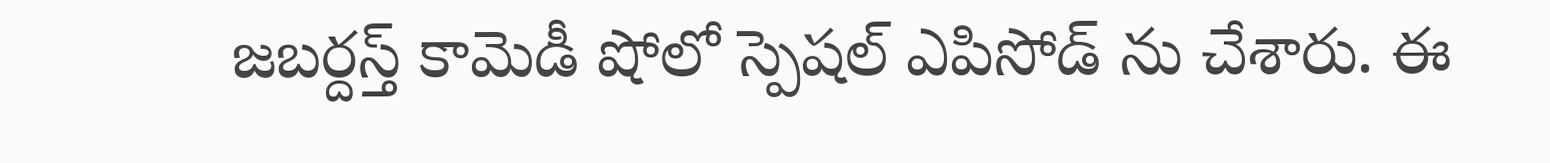జబర్దస్త్ కామెడీ షోలో స్పెషల్ ఎపిసోడ్ ను చేశారు. ఈ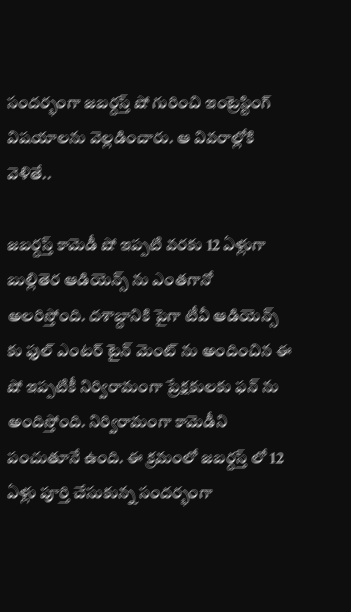సందర్భంగా జబర్దస్త్ షో గురించి ఇంట్రెస్టింగ్ విషయాలను వెల్లడించారు. ఆ వివరాల్లోకి వెళితే..

జబర్దస్త్ కామెడీ షో ఇప్పటి వరకు 12 ఏళ్లుగా బుల్లితెర ఆడియెన్స్ ను ఎంతగానో అలరిస్తోంది. దశాబ్దానికి పైగా టీవీ ఆడియెన్స్ కు ఫుల్ ఎంటర్ టైన్ మెంట్ ను అందించిన ఈ షో ఇప్పటికీ నిర్విరామంగా ప్రేక్షకులకు ఫన్ ను అందిస్తోంది. నిర్విరామంగా కామెడీని పంచుతూనే ఉంది. ఈ క్రమంలో జబర్దస్త్ లో 12 ఏళ్లు పూర్తి చేసుకున్న సందర్భంగా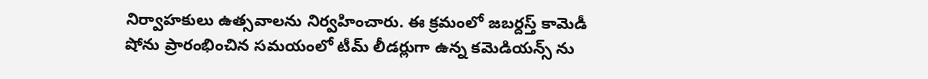నిర్వాహకులు ఉత్సవాలను నిర్వహించారు. ఈ క్రమంలో జబర్దస్త్ కామెడీ షోను ప్రారంభించిన సమయంలో టీమ్ లీడర్లుగా ఉన్న కమెడియన్స్ ను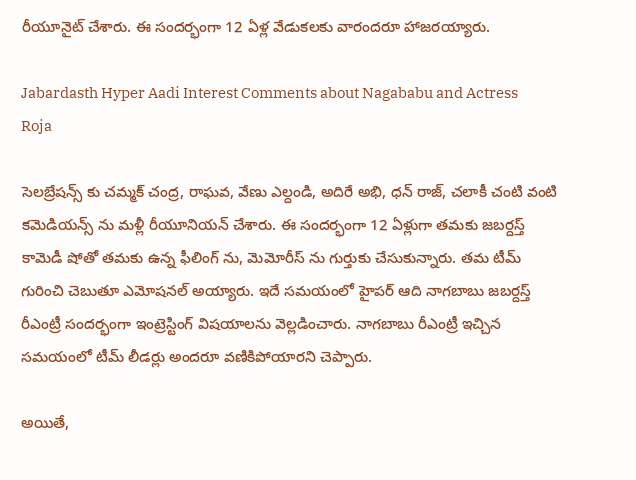రీయూనైట్ చేశారు. ఈ సందర్భంగా 12 ఏళ్ల వేడుకలకు వారందరూ హాజరయ్యారు.

Jabardasth Hyper Aadi Interest Comments about Nagababu and Actress Roja

సెలబ్రేషన్స్ కు చమ్మక్ చంద్ర, రాఘవ, వేణు ఎల్దండి, అదిరే అభి, ధన్ రాజ్, చలాకీ చంటి వంటి కమెడియన్స్ ను మళ్లీ రీయూనియన్ చేశారు. ఈ సందర్భంగా 12 ఏళ్లుగా తమకు జబర్దస్త్ కామెడీ షోతో తమకు ఉన్న ఫీలింగ్ ను, మెమోరీస్ ను గుర్తుకు చేసుకున్నారు. తమ టీమ్ గురించి చెబుతూ ఎమోషనల్ అయ్యారు. ఇదే సమయంలో హైపర్ ఆది నాగబాబు జబర్దస్త్ రీఎంట్రీ సందర్భంగా ఇంట్రెస్టింగ్ విషయాలను వెల్లడించారు. నాగబాబు రీఎంట్రీ ఇచ్చిన సమయంలో టీమ్ లీడర్లు అందరూ వణికిపోయారని చెప్పారు.

అయితే,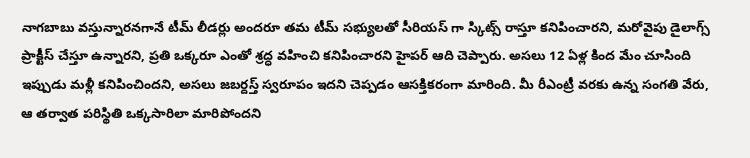నాగబాబు వస్తున్నారనగానే టీమ్ లీడర్లు అందరూ తమ టీమ్ సభ్యులతో సీరియస్ గా స్కిట్స్ రాస్తూ కనిపించారని, మరోవైపు డైలాగ్స్ ప్రాక్టీస్ చేస్తూ ఉన్నారని, ప్రతి ఒక్కరూ ఎంతో శ్రద్ధ వహించి కనిపించారని హైపర్ ఆది చెప్పారు. అసలు 12 ఏళ్ల కింద మేం చూసింది ఇప్పుడు మళ్లీ కనిపించిందని, అసలు జబర్దస్త్ స్వరూపం ఇదని చెప్పడం ఆసక్తికరంగా మారింది. మీ రీఎంట్రీ వరకు ఉన్న సంగతి వేరు, ఆ తర్వాత పరిస్థితి ఒక్కసారిలా మారిపోందని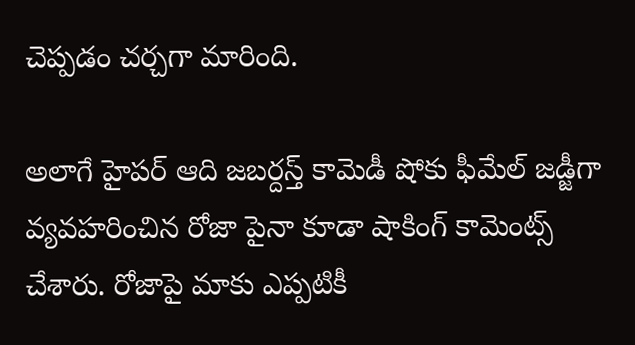చెప్పడం చర్చగా మారింది.

అలాగే హైపర్ ఆది జబర్దస్త్ కామెడీ షోకు ఫీమేల్ జడ్జీగా వ్యవహరించిన రోజా పైనా కూడా షాకింగ్ కామెంట్స్ చేశారు. రోజాపై మాకు ఎప్పటికీ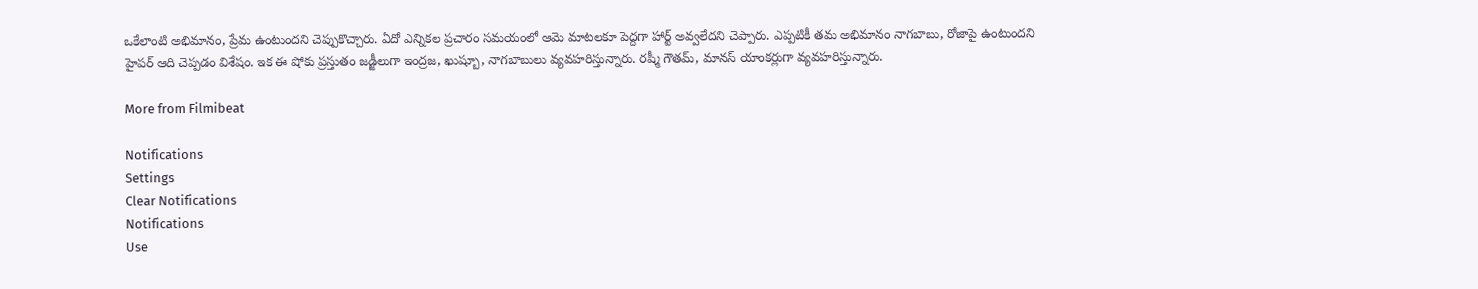ఒకేలాంటి అభిమానం, ప్రేమ ఉంటుందని చెప్పుకొచ్చారు. ఏదో ఎన్నికల ప్రచారం సమయంలో ఆమె మాటలకూ పెద్దగా హార్ట్ అవ్వలేదని చెప్పారు. ఎప్పటికీ తమ అభిమానం నాగబాబు, రోజాపై ఉంటుందని హైపర్ ఆది చెప్పడం విశేషం. ఇక ఈ షోకు ప్రస్తుతం జడ్జీలుగా ఇంద్రజ, ఖుష్బూ, నాగబాబులు వ్యవహరిస్తున్నారు. రష్మీ గౌతమ్, మానస్ యాంకర్లుగా వ్యవహరిస్తున్నారు.

More from Filmibeat

Notifications
Settings
Clear Notifications
Notifications
Use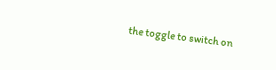the toggle to switch on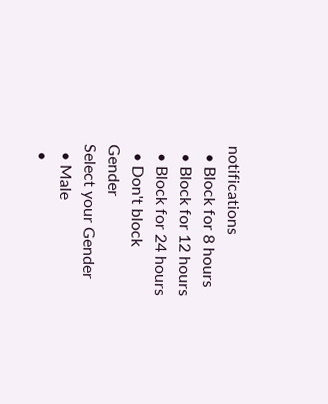notifications
  • Block for 8 hours
  • Block for 12 hours
  • Block for 24 hours
  • Don't block
Gender
Select your Gender
  • Male
  •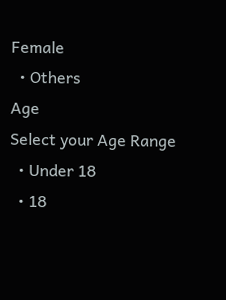Female
  • Others
Age
Select your Age Range
  • Under 18
  • 18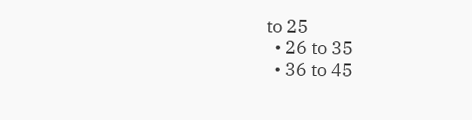to 25
  • 26 to 35
  • 36 to 45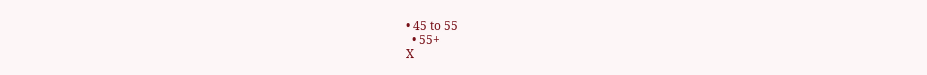• 45 to 55
  • 55+
X